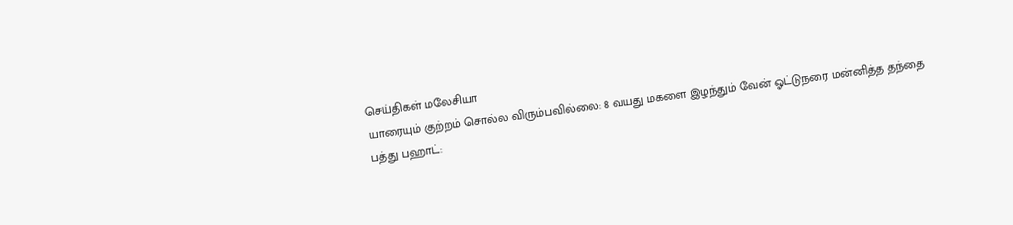செய்திகள் மலேசியா
யாரையும் குற்றம் சொல்ல விரும்பவில்லை: 8 வயது மகளை இழந்தும் வேன் ஓட்டுநரை மன்னித்த தந்தை
பத்து பஹாட்: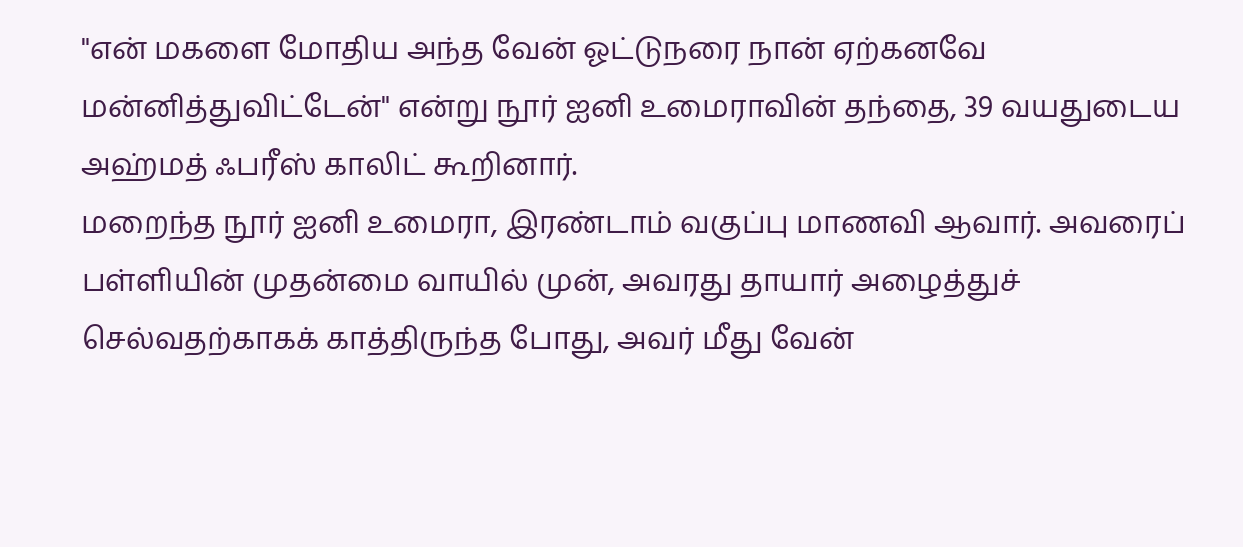"என் மகளை மோதிய அந்த வேன் ஓட்டுநரை நான் ஏற்கனவே மன்னித்துவிட்டேன்" என்று நூர் ஐனி உமைராவின் தந்தை, 39 வயதுடைய அஹ்மத் ஃபரீஸ் காலிட் கூறினார்.
மறைந்த நூர் ஐனி உமைரா, இரண்டாம் வகுப்பு மாணவி ஆவார். அவரைப் பள்ளியின் முதன்மை வாயில் முன், அவரது தாயார் அழைத்துச் செல்வதற்காகக் காத்திருந்த போது, அவர் மீது வேன்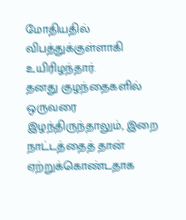மோதியதில் விபத்துக்குள்ளாகி உயிரிழந்தார்.
தனது குழந்தைகளில் ஒருவரை இழந்திருந்தாலும், இறை நாட்டத்தைத் தான் ஏற்றுக்கொண்டதாக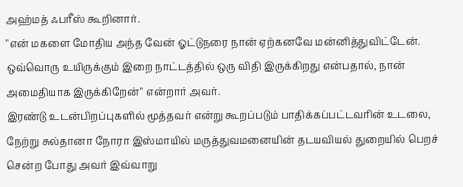அஹ்மத் ஃபரீஸ் கூறினார்.
"என் மகளை மோதிய அந்த வேன் ஓட்டுநரை நான் ஏற்கனவே மன்னித்துவிட்டேன். ஒவ்வொரு உயிருக்கும் இறை நாட்டத்தில் ஒரு விதி இருக்கிறது என்பதால், நான் அமைதியாக இருக்கிறேன்" என்றார் அவர்.
இரண்டு உடன்பிறப்புகளில் மூத்தவர் என்று கூறப்படும் பாதிக்கப்பட்டவரின் உடலை, நேற்று சுல்தானா நோரா இஸ்மாயில் மருத்துவமனையின் தடயவியல் துறையில் பெறச் சென்ற போது அவர் இவ்வாறு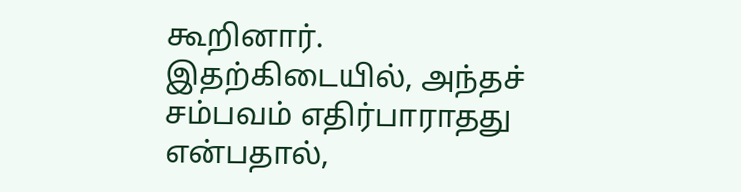கூறினார்.
இதற்கிடையில், அந்தச் சம்பவம் எதிர்பாராதது என்பதால்,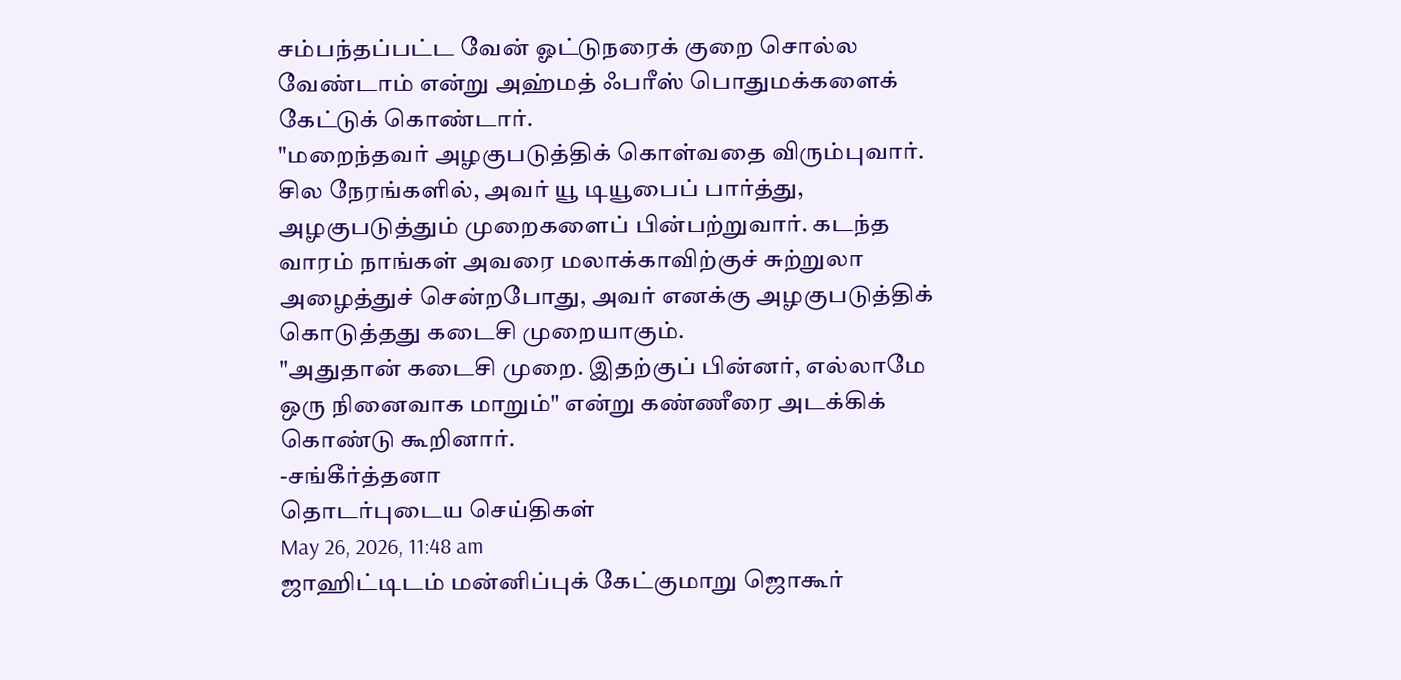சம்பந்தப்பட்ட வேன் ஓட்டுநரைக் குறை சொல்ல வேண்டாம் என்று அஹ்மத் ஃபரீஸ் பொதுமக்களைக் கேட்டுக் கொண்டார்.
"மறைந்தவர் அழகுபடுத்திக் கொள்வதை விரும்புவார். சில நேரங்களில், அவர் யூ டியூபைப் பார்த்து, அழகுபடுத்தும் முறைகளைப் பின்பற்றுவார். கடந்த வாரம் நாங்கள் அவரை மலாக்காவிற்குச் சுற்றுலா அழைத்துச் சென்றபோது, அவர் எனக்கு அழகுபடுத்திக் கொடுத்தது கடைசி முறையாகும்.
"அதுதான் கடைசி முறை. இதற்குப் பின்னர், எல்லாமே ஒரு நினைவாக மாறும்" என்று கண்ணீரை அடக்கிக் கொண்டு கூறினார்.
-சங்கீர்த்தனா
தொடர்புடைய செய்திகள்
May 26, 2026, 11:48 am
ஜாஹிட்டிடம் மன்னிப்புக் கேட்குமாறு ஜொகூர்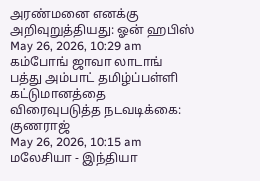அரண்மனை எனக்கு அறிவுறுத்தியது: ஓன் ஹபிஸ்
May 26, 2026, 10:29 am
கம்போங் ஜாவா லாடாங் பத்து அம்பாட் தமிழ்ப்பள்ளி கட்டுமானத்தை விரைவுபடுத்த நடவடிக்கை: குணராஜ்
May 26, 2026, 10:15 am
மலேசியா - இந்தியா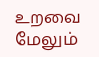உறவை மேலும்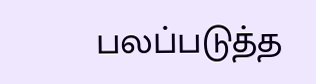பலப்படுத்த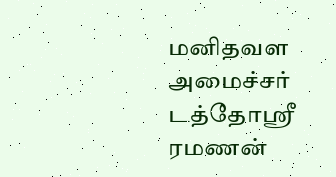மனிதவள அமைச்சர் டத்தோஸ்ரீ ரமணன்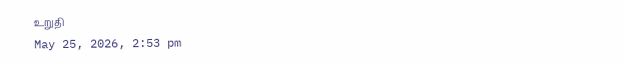உறுதி
May 25, 2026, 2:53 pm